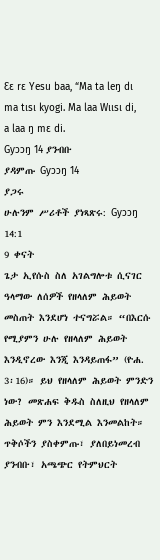Ɛɛ rɛ Yesu baa, “Ma ta leŋ dɩ ma tɩsɩ kyogi. Ma laa Wɩɩsɩ di, a laa ŋ mɛ di.
Gyɔɔŋ 14 ያንብቡ
ያዳምጡ Gyɔɔŋ 14
ያጋሩ
ሁሉንም ሥሪቶች ያነጻጽሩ: Gyɔɔŋ 14:1
9 ቀናት
ጌታ ኢየሱስ ስለ አገልግሎቱ ሲናገር ዓላማው ለሰዎች የዘላለም ሕይወት መስጠት እንደሆነ ተናግሯል። “በእርሱ የሚያምን ሁሉ የዘላለም ሕይወት እንዲኖረው እንጂ እንዳይጠፋ” (ዮሐ. 3፡16)። ይህ የዘላለም ሕይወት ምንድን ነው? መጽሐፍ ቅዱስ ስለዚህ የዘላለም ሕይወት ምን እንደሚል እንመልከት።
ጥቅሶችን ያስቀምጡ፣ ያለበይነመረብ ያንብቡ፣ አጫጭር የትምህርት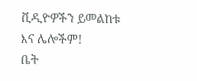ቪዲዮዎችን ይመልከቱ እና ሌሎችም!
ቤት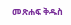መጽሐፍ ቅዱስ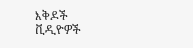እቅዶች
ቪዲዮዎች